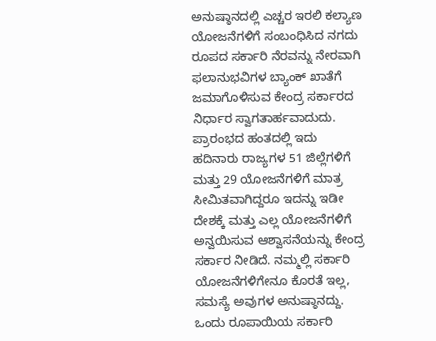ಅನುಷ್ಠಾನದಲ್ಲಿ ಎಚ್ಚರ ಇರಲಿ ಕಲ್ಯಾಣ ಯೋಜನೆಗಳಿಗೆ ಸಂಬಂಧಿಸಿದ ನಗದು ರೂಪದ ಸರ್ಕಾರಿ ನೆರವನ್ನು ನೇರವಾಗಿ ಫಲಾನುಭವಿಗಳ ಬ್ಯಾಂಕ್ ಖಾತೆಗೆ ಜಮಾಗೊಳಿಸುವ ಕೇಂದ್ರ ಸರ್ಕಾರದ ನಿರ್ಧಾರ ಸ್ವಾಗತಾರ್ಹವಾದುದು. ಪ್ರಾರಂಭದ ಹಂತದಲ್ಲಿ ಇದು ಹದಿನಾರು ರಾಜ್ಯಗಳ 51 ಜಿಲ್ಲೆಗಳಿಗೆ ಮತ್ತು 29 ಯೋಜನೆಗಳಿಗೆ ಮಾತ್ರ ಸೀಮಿತವಾಗಿದ್ದರೂ ಇದನ್ನು ಇಡೀ ದೇಶಕ್ಕೆ ಮತ್ತು ಎಲ್ಲ ಯೋಜನೆಗಳಿಗೆ ಅನ್ವಯಿಸುವ ಆಶ್ವಾಸನೆಯನ್ನು ಕೇಂದ್ರ ಸರ್ಕಾರ ನೀಡಿದೆ. ನಮ್ಮಲ್ಲಿ ಸರ್ಕಾರಿ ಯೋಜನೆಗಳಿಗೇನೂ ಕೊರತೆ ಇಲ್ಲ, ಸಮಸ್ಯೆ ಅವುಗಳ ಅನುಷ್ಠಾನದ್ದು. ಒಂದು ರೂಪಾಯಿಯ ಸರ್ಕಾರಿ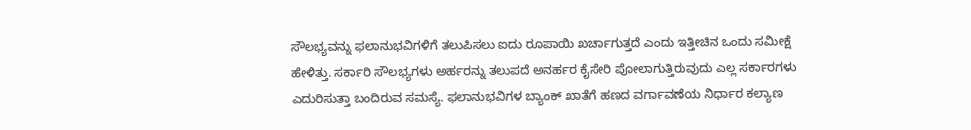ಸೌಲಭ್ಯವನ್ನು ಫಲಾನುಭವಿಗಳಿಗೆ ತಲುಪಿಸಲು ಐದು ರೂಪಾಯಿ ಖರ್ಚಾಗುತ್ತದೆ ಎಂದು ಇತ್ತೀಚಿನ ಒಂದು ಸಮೀಕ್ಷೆ ಹೇಳಿತ್ತು. ಸರ್ಕಾರಿ ಸೌಲಭ್ಯಗಳು ಅರ್ಹರನ್ನು ತಲುಪದೆ ಅನರ್ಹರ ಕೈಸೇರಿ ಪೋಲಾಗುತ್ತಿರುವುದು ಎಲ್ಲ ಸರ್ಕಾರಗಳು ಎದುರಿಸುತ್ತಾ ಬಂದಿರುವ ಸಮಸ್ಯೆ. ಫಲಾನುಭವಿಗಳ ಬ್ಯಾಂಕ್ ಖಾತೆಗೆ ಹಣದ ವರ್ಗಾವಣೆಯ ನಿರ್ಧಾರ ಕಲ್ಯಾಣ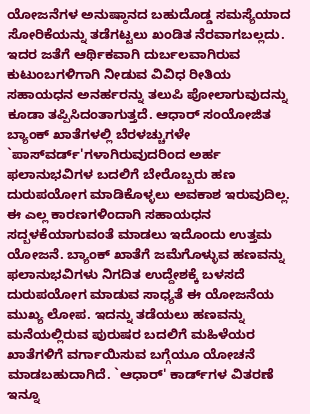ಯೋಜನೆಗಳ ಅನುಷ್ಠಾನದ ಬಹುದೊಡ್ಡ ಸಮಸ್ಯೆಯಾದ ಸೋರಿಕೆಯನ್ನು ತಡೆಗಟ್ಟಲು ಖಂಡಿತ ನೆರವಾಗಬಲ್ಲದು. ಇದರ ಜತೆಗೆ ಆರ್ಥಿಕವಾಗಿ ದುರ್ಬಲವಾಗಿರುವ ಕುಟುಂಬಗಳಿಗಾಗಿ ನೀಡುವ ವಿವಿಧ ರೀತಿಯ ಸಹಾಯಧನ ಅನರ್ಹರನ್ನು ತಲುಪಿ ಪೋಲಾಗುವುದನ್ನು ಕೂಡಾ ತಪ್ಪಿಸಿದಂತಾಗುತ್ತದೆ. ಆಧಾರ್ ಸಂಯೋಜಿತ ಬ್ಯಾಂಕ್ ಖಾತೆಗಳಲ್ಲಿ ಬೆರಳಚ್ಚುಗಳೇ `ಪಾಸ್‌ವರ್ಡ್'ಗಳಾಗಿರುವುದರಿಂದ ಅರ್ಹ ಫಲಾನುಭವಿಗಳ ಬದಲಿಗೆ ಬೇರೊಬ್ಬರು ಹಣ ದುರುಪಯೋಗ ಮಾಡಿಕೊಳ್ಳಲು ಅವಕಾಶ ಇರುವುದಿಲ್ಲ. ಈ ಎಲ್ಲ ಕಾರಣಗಳಿಂದಾಗಿ ಸಹಾಯಧನ ಸದ್ಬಳಕೆಯಾಗುವಂತೆ ಮಾಡಲು ಇದೊಂದು ಉತ್ತಮ ಯೋಜನೆ. ಬ್ಯಾಂಕ್ ಖಾತೆಗೆ ಜಮೆಗೊಳ್ಳುವ ಹಣವನ್ನು ಫಲಾನುಭವಿಗಳು ನಿಗದಿತ ಉದ್ದೇಶಕ್ಕೆ ಬಳಸದೆ ದುರುಪಯೋಗ ಮಾಡುವ ಸಾಧ್ಯತೆ ಈ ಯೋಜನೆಯ ಮುಖ್ಯ ಲೋಪ. ಇದನ್ನು ತಡೆಯಲು ಹಣವನ್ನು ಮನೆಯಲ್ಲಿರುವ ಪುರುಷರ ಬದಲಿಗೆ ಮಹಿಳೆಯರ ಖಾತೆಗಳಿಗೆ ವರ್ಗಾಯಿಸುವ ಬಗ್ಗೆಯೂ ಯೋಚನೆ ಮಾಡಬಹುದಾಗಿದೆ. `ಆಧಾರ್' ಕಾರ್ಡ್‌ಗಳ ವಿತರಣೆ ಇನ್ನೂ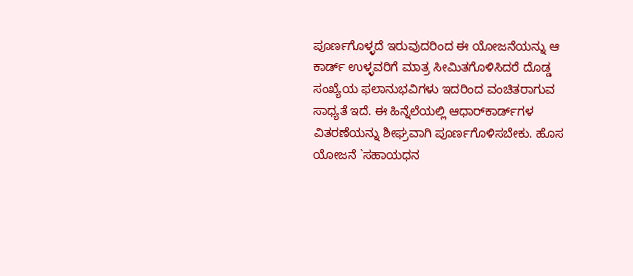ಪೂರ್ಣಗೊಳ್ಳದೆ ಇರುವುದರಿಂದ ಈ ಯೋಜನೆಯನ್ನು ಆ ಕಾರ್ಡ್ ಉಳ್ಳವರಿಗೆ ಮಾತ್ರ ಸೀಮಿತಗೊಳಿಸಿದರೆ ದೊಡ್ಡ ಸಂಖ್ಯೆಯ ಫಲಾನುಭವಿಗಳು ಇದರಿಂದ ವಂಚಿತರಾಗುವ ಸಾಧ್ಯತೆ ಇದೆ. ಈ ಹಿನ್ನೆಲೆಯಲ್ಲಿ ಆಧಾರ್‌ಕಾರ್ಡ್‌ಗಳ ವಿತರಣೆಯನ್ನು ಶೀಘ್ರವಾಗಿ ಪೂರ್ಣಗೊಳಿಸಬೇಕು. ಹೊಸ ಯೋಜನೆ `ಸಹಾಯಧನ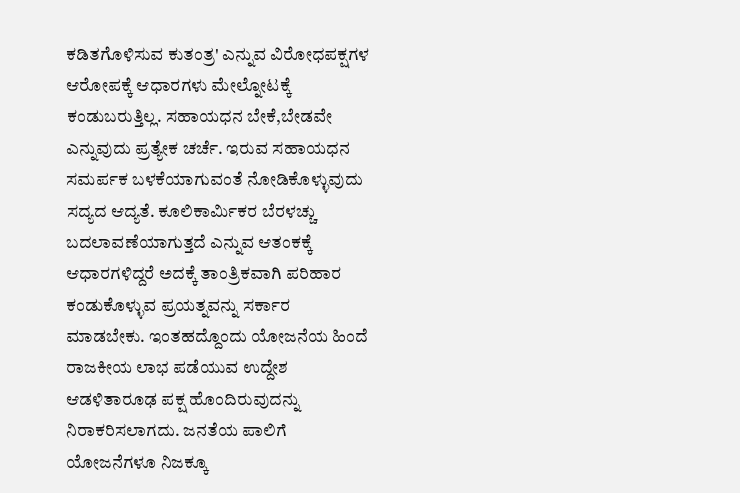ಕಡಿತಗೊಳಿಸುವ ಕುತಂತ್ರ' ಎನ್ನುವ ವಿರೋಧಪಕ್ಷಗಳ ಆರೋಪಕ್ಕೆ ಆಧಾರಗಳು ಮೇಲ್ನೋಟಕ್ಕೆ ಕಂಡುಬರುತ್ತಿಲ್ಲ. ಸಹಾಯಧನ ಬೇಕೆ,ಬೇಡವೇ ಎನ್ನುವುದು ಪ್ರತ್ಯೇಕ ಚರ್ಚೆ. ಇರುವ ಸಹಾಯಧನ ಸಮರ್ಪಕ ಬಳಕೆಯಾಗುವಂತೆ ನೋಡಿಕೊಳ್ಳುವುದು ಸದ್ಯದ ಆದ್ಯತೆ. ಕೂಲಿಕಾರ್ಮಿಕರ ಬೆರಳಚ್ಚು ಬದಲಾವಣೆಯಾಗುತ್ತದೆ ಎನ್ನುವ ಆತಂಕಕ್ಕೆ ಆಧಾರಗಳಿದ್ದರೆ ಅದಕ್ಕೆ ತಾಂತ್ರಿಕವಾಗಿ ಪರಿಹಾರ ಕಂಡುಕೊಳ್ಳುವ ಪ್ರಯತ್ನವನ್ನು ಸರ್ಕಾರ ಮಾಡಬೇಕು. ಇಂತಹದ್ದೊಂದು ಯೋಜನೆಯ ಹಿಂದೆ ರಾಜಕೀಯ ಲಾಭ ಪಡೆಯುವ ಉದ್ದೇಶ ಆಡಳಿತಾರೂಢ ಪಕ್ಷ ಹೊಂದಿರುವುದನ್ನು ನಿರಾಕರಿಸಲಾಗದು. ಜನತೆಯ ಪಾಲಿಗೆ ಯೋಜನೆಗಳೂ ನಿಜಕ್ಕೂ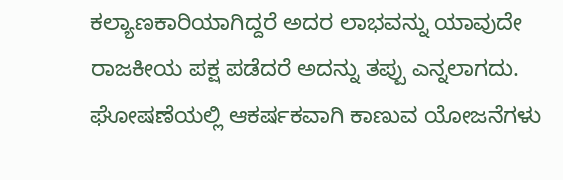ಕಲ್ಯಾಣಕಾರಿಯಾಗಿದ್ದರೆ ಅದರ ಲಾಭವನ್ನು ಯಾವುದೇ ರಾಜಕೀಯ ಪಕ್ಷ ಪಡೆದರೆ ಅದನ್ನು ತಪ್ಪು ಎನ್ನಲಾಗದು. ಘೋಷಣೆಯಲ್ಲಿ ಆಕರ್ಷಕವಾಗಿ ಕಾಣುವ ಯೋಜನೆಗಳು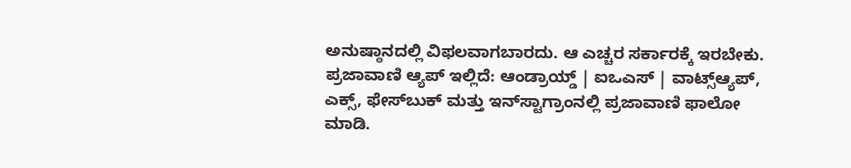ಅನುಷ್ಠಾನದಲ್ಲಿ ವಿಫಲವಾಗಬಾರದು. ಆ ಎಚ್ಚರ ಸರ್ಕಾರಕ್ಕೆ ಇರಬೇಕು. ಪ್ರಜಾವಾಣಿ ಆ್ಯಪ್ ಇಲ್ಲಿದೆ: ಆಂಡ್ರಾಯ್ಡ್ | ಐಒಎಸ್ | ವಾಟ್ಸ್ಆ್ಯಪ್, ಎಕ್ಸ್, ಫೇಸ್‌ಬುಕ್ ಮತ್ತು ಇನ್‌ಸ್ಟಾಗ್ರಾಂನಲ್ಲಿ ಪ್ರಜಾವಾಣಿ ಫಾಲೋ ಮಾಡಿ.